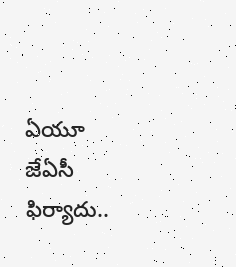ఏయూ జేఏసీ ఫిర్యాదు..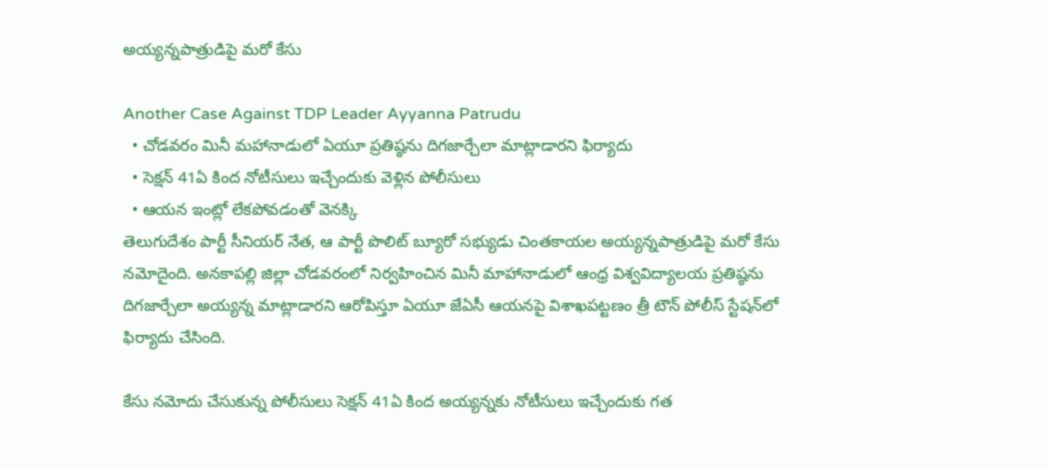అయ్యన్నపాత్రుడిపై మరో కేసు

Another Case Against TDP Leader Ayyanna Patrudu
  • చోడవరం మినీ మహానాడులో ఏయూ ప్రతిష్ఠను దిగజార్చేలా మాట్లాడారని ఫిర్యాదు
  • సెక్షన్ 41ఏ కింద నోటీసులు ఇచ్చేందుకు వెళ్లిన పోలీసులు
  • ఆయన ఇంట్లో లేకపోవడంతో వెనక్కి
తెలుగుదేశం పార్టీ సీనియర్ నేత, ఆ పార్టీ పొలిట్ బ్యూరో సభ్యుడు చింతకాయల అయ్యన్నపాత్రుడిపై మరో కేసు నమోదైంది. అనకాపల్లి జిల్లా చోడవరంలో నిర్వహించిన మినీ మాహానాడులో ఆంధ్ర విశ్వవిద్యాలయ ప్రతిష్ఠను దిగజార్చేలా అయ్యన్న మాట్లాడారని ఆరోపిస్తూ ఏయూ జేఏసీ ఆయనపై విశాఖపట్టణం త్రీ టౌన్ పోలీస్ స్టేషన్‌‌లో ఫిర్యాదు చేసింది.

కేసు నమోదు చేసుకున్న పోలీసులు సెక్షన్ 41ఏ కింద అయ్యన్నకు నోటీసులు ఇచ్చేందుకు గత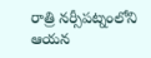రాత్రి నర్సీపట్నంలోని ఆయన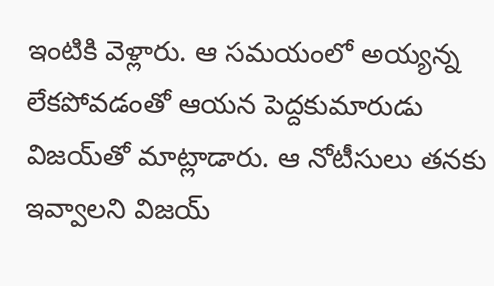ఇంటికి వెళ్లారు. ఆ సమయంలో అయ్యన్న లేకపోవడంతో ఆయన పెద్దకుమారుడు విజయ్‌తో మాట్లాడారు. ఆ నోటీసులు తనకు ఇవ్వాలని విజయ్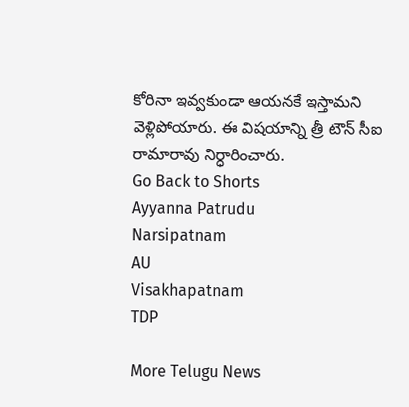కోరినా ఇవ్వకుండా ఆయనకే ఇస్తామని వెళ్లిపోయారు. ఈ విషయాన్ని త్రీ టౌన్ సీఐ రామారావు నిర్ధారించారు.
Go Back to Shorts
Ayyanna Patrudu
Narsipatnam
AU
Visakhapatnam
TDP

More Telugu News